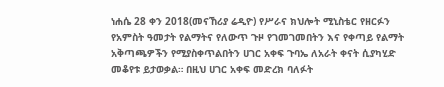ነሐሴ 28 ቀን 2018(መናኸሪያ ሬዲዮ) የሥራና ክህሎት ሚኒስቴር የዘርፉን የአምስት ዓመታት የልማትና የለውጥ ጉዞ የገመገመበትን እና የቀጣይ የልማት አቅጣጫዎችን የሚያስቀጥልበትን ሀገር አቀፍ ጉባኤ ለአራት ቀናት ሲያካሂድ መቆየቱ ይታወቃል። በዚህ ሀገር አቀፍ መድረክ ባለፉት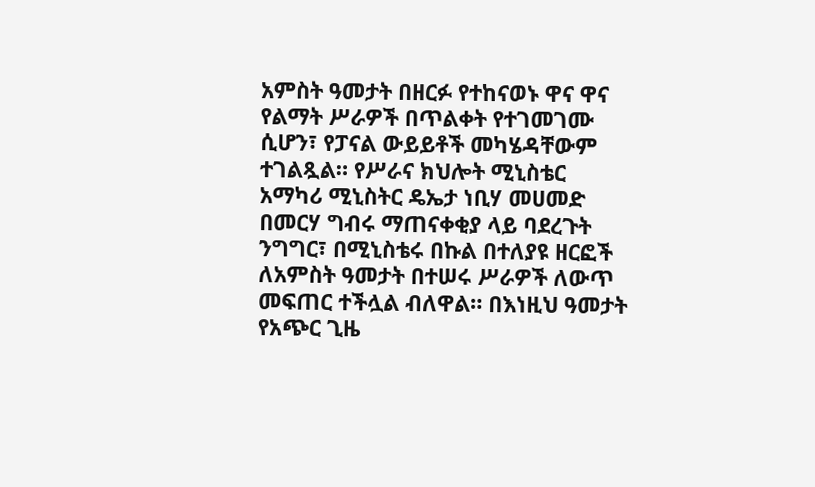አምስት ዓመታት በዘርፉ የተከናወኑ ዋና ዋና የልማት ሥራዎች በጥልቀት የተገመገሙ ሲሆን፣ የፓናል ውይይቶች መካሄዳቸውም ተገልጿል። የሥራና ክህሎት ሚኒስቴር አማካሪ ሚኒስትር ዴኤታ ነቢሃ መሀመድ በመርሃ ግብሩ ማጠናቀቂያ ላይ ባደረጉት ንግግር፣ በሚኒስቴሩ በኩል በተለያዩ ዘርፎች ለአምስት ዓመታት በተሠሩ ሥራዎች ለውጥ መፍጠር ተችሏል ብለዋል። በእነዚህ ዓመታት የአጭር ጊዜ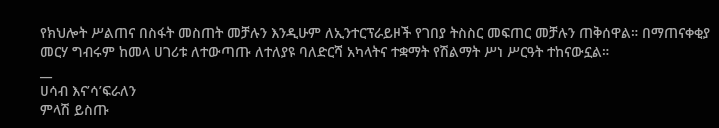የክህሎት ሥልጠና በስፋት መስጠት መቻሉን እንዲሁም ለኢንተርፕራይዞች የገበያ ትስስር መፍጠር መቻሉን ጠቅሰዋል። በማጠናቀቂያ መርሃ ግብሩም ከመላ ሀገሪቱ ለተውጣጡ ለተለያዩ ባለድርሻ አካላትና ተቋማት የሽልማት ሥነ ሥርዓት ተከናውኗል።
__
ሀሳብ እና’ሳ’ፍራለን
ምላሽ ይስጡ